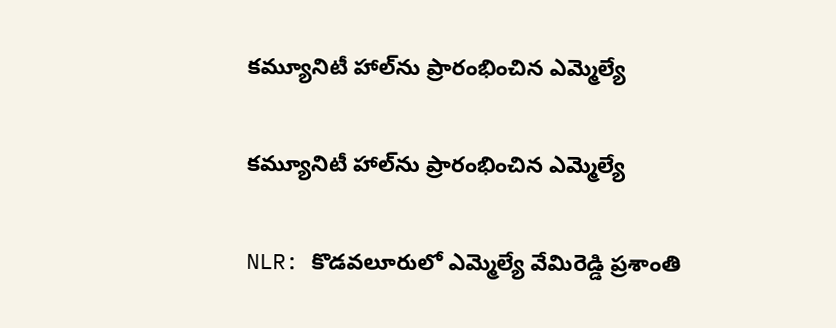కమ్యూనిటీ హాల్‌ను ప్రారంభించిన ఎమ్మెల్యే

కమ్యూనిటీ హాల్‌ను ప్రారంభించిన ఎమ్మెల్యే

NLR: కొడవలూరులో ఎమ్మెల్యే వేమిరెడ్డి ప్రశాంతి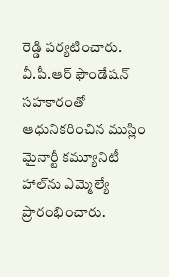రెడ్డి పర్యటించారు. వీ.పీ.ఆర్ ఫౌండేషన్ సహకారంతో ఆధునికరించిన ముస్లిం మైనార్టీ కమ్యూనిటీ హాల్‌ను ఎమ్మెల్యే ప్రారంభించారు.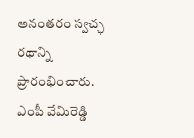అనంతరం స్వచ్ఛ రథాన్ని ప్రారంభించారు. ఎంపీ వేమిరెడ్డి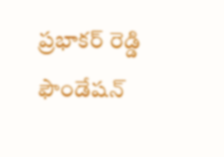ప్రభాకర్ రెడ్డి ఫౌండేషన్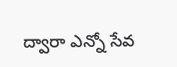ద్వారా ఎన్నో సేవ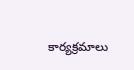కార్యక్రమాలు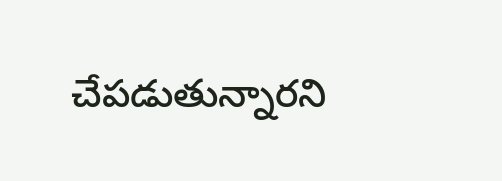చేపడుతున్నారని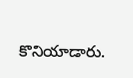కొనియాడారు.